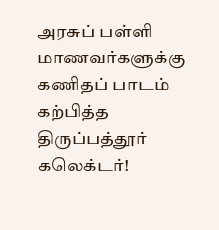அரசுப் பள்ளி மாணவர்களுக்கு கணிதப் பாடம் கற்பித்த திருப்பத்தூர் கலெக்டர்!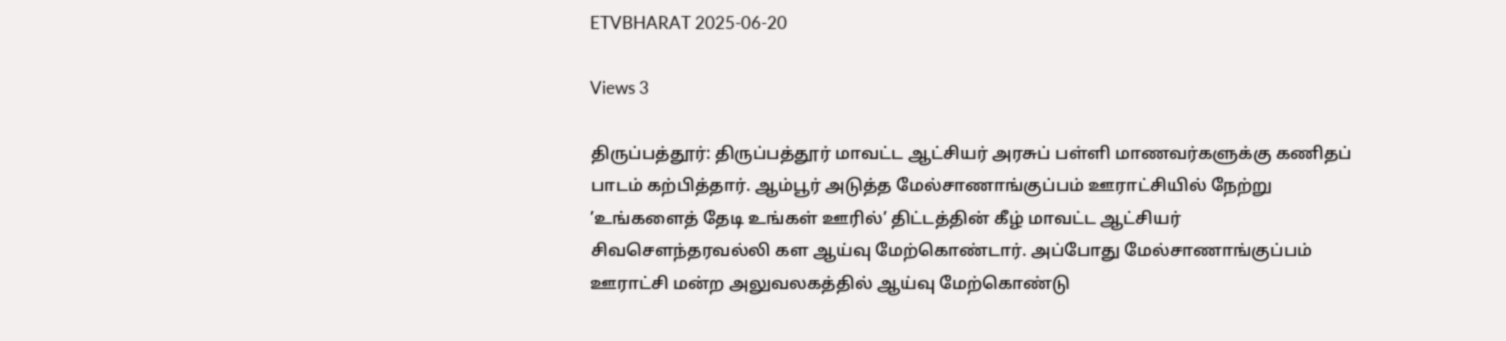ETVBHARAT 2025-06-20

Views 3

திருப்பத்தூர்: திருப்பத்தூர் மாவட்ட ஆட்சியர் அரசுப் பள்ளி மாணவர்களுக்கு கணிதப் பாடம் கற்பித்தார். ஆம்பூர் அடுத்த மேல்சாணாங்குப்பம் ஊராட்சியில் நேற்று ’உங்களைத் தேடி உங்கள் ஊரில்’ திட்டத்தின் கீழ் மாவட்ட ஆட்சியர் சிவசௌந்தரவல்லி கள ஆய்வு மேற்கொண்டார். அப்போது மேல்சாணாங்குப்பம் ஊராட்சி மன்ற அலுவலகத்தில் ஆய்வு மேற்கொண்டு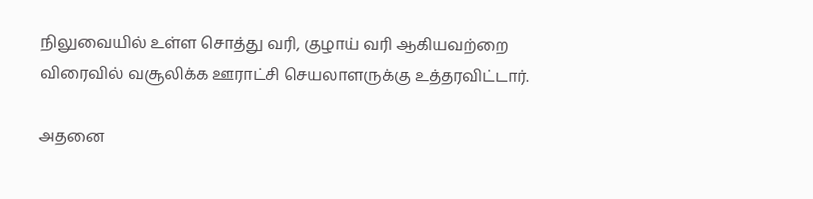நிலுவையில் உள்ள சொத்து வரி, குழாய் வரி ஆகியவற்றை விரைவில் வசூலிக்க ஊராட்சி செயலாளருக்கு உத்தரவிட்டார்.

அதனை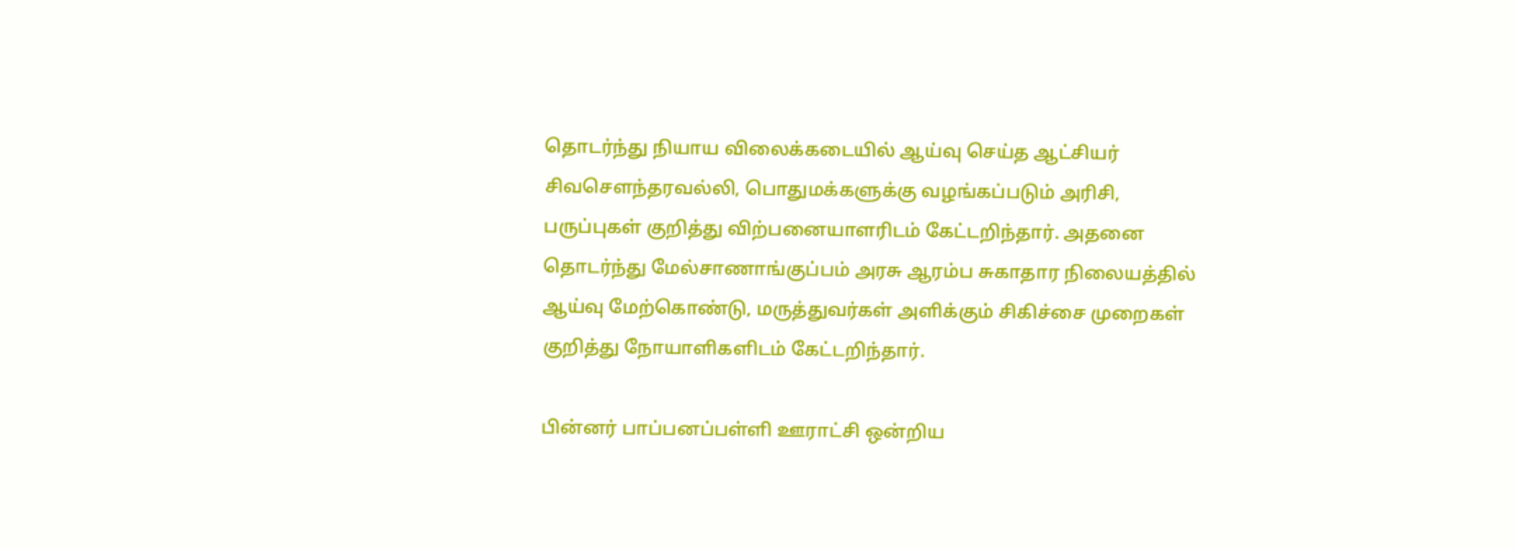தொடர்ந்து நியாய விலைக்கடையில் ஆய்வு செய்த ஆட்சியர் சிவசௌந்தரவல்லி, பொதுமக்களுக்கு வழங்கப்படும் அரிசி, பருப்புகள் குறித்து விற்பனையாளரிடம் கேட்டறிந்தார். அதனை தொடர்ந்து மேல்சாணாங்குப்பம் அரசு ஆரம்ப சுகாதார நிலையத்தில் ஆய்வு மேற்கொண்டு, மருத்துவர்கள் அளிக்கும் சிகிச்சை முறைகள் குறித்து நோயாளிகளிடம் கேட்டறிந்தார்.

பின்னர் பாப்பனப்பள்ளி ஊராட்சி ஒன்றிய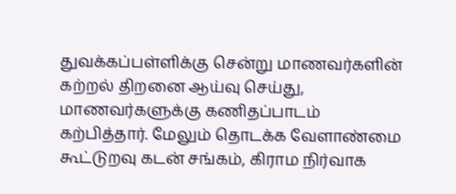துவக்கப்பள்ளிக்கு சென்று மாணவர்களின் கற்றல் திறனை ஆய்வு செய்து, மாணவர்களுக்கு கணிதப்பாடம் கற்பித்தார். மேலும் தொடக்க வேளாண்மை கூட்டுறவு கடன் சங்கம், கிராம நிர்வாக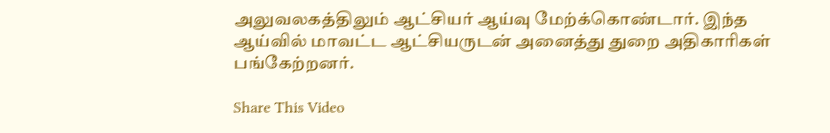அலுவலகத்திலும் ஆட்சியர் ஆய்வு மேற்க்கொண்டார். இந்த ஆய்வில் மாவட்ட ஆட்சியருடன் அனைத்து துறை அதிகாரிகள் பங்கேற்றனர்.

Share This Video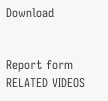Download


Report form
RELATED VIDEOS